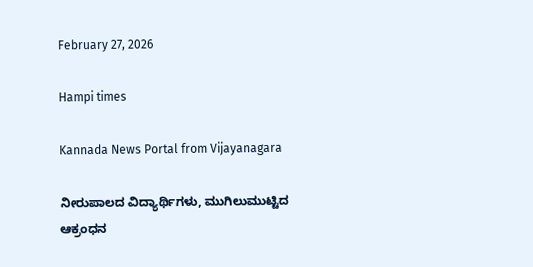February 27, 2026

Hampi times

Kannada News Portal from Vijayanagara

ನೀರುಪಾಲದ ವಿದ್ಯಾರ್ಥಿಗಳು, ಮುಗಿಲುಮುಟ್ಟಿದ ಆಕ್ರಂಧನ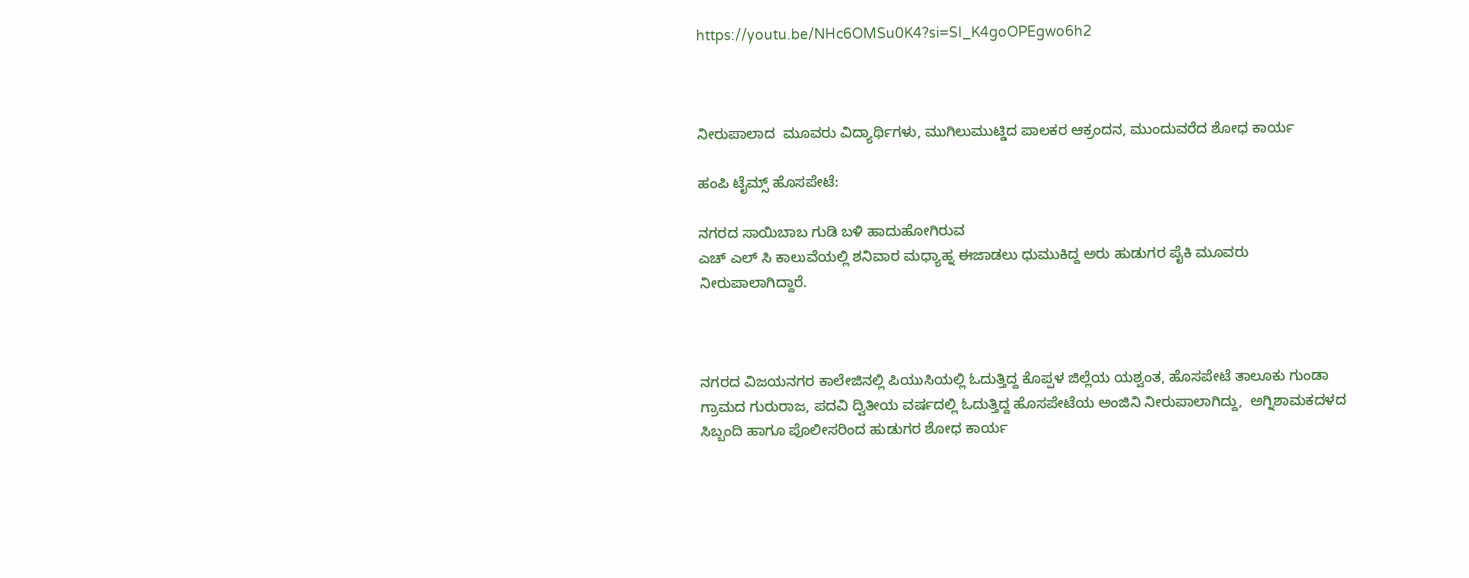https://youtu.be/NHc6OMSu0K4?si=SI_K4goOPEgwo6h2



ನೀರುಪಾಲಾದ  ಮೂವರು ವಿದ್ಯಾರ್ಥಿಗಳು, ಮುಗಿಲು‌ಮುಟ್ಡಿದ ಪಾಲಕರ ಆಕ್ರಂದನ, ಮುಂದುವರೆದ ಶೋಧ ಕಾರ್ಯ

ಹಂಪಿ ಟೈಮ್ಸ್ ಹೊಸಪೇಟೆ:

ನಗರದ ಸಾಯಿಬಾಬ ಗುಡಿ ಬಳಿ ಹಾದುಹೋಗಿರುವ
ಎಚ್ ಎಲ್ ಸಿ ಕಾಲುವೆಯಲ್ಲಿ ಶನಿವಾರ ಮಧ್ಯಾಹ್ನ ಈಜಾಡಲು ಧುಮುಕಿದ್ದ ಅರು ಹುಡುಗರ ಪೈಕಿ ಮೂವರು ನೀರುಪಾಲಾಗಿದ್ದಾರೆ.



ನಗರದ ವಿಜಯನಗರ ಕಾಲೇಜಿನಲ್ಲಿ ಪಿಯುಸಿಯಲ್ಲಿ‌ ಓದುತ್ತಿದ್ದ ಕೊಪ್ಪಳ ಜಿಲ್ಲೆಯ ಯಶ್ವಂತ, ಹೊಸಪೇಟೆ ತಾಲೂಕು ಗುಂಡಾ ಗ್ರಾಮದ ಗುರುರಾಜ, ಪದವಿ ದ್ವಿತೀಯ ವರ್ಷದಲ್ಲಿ ಓದುತ್ತಿದ್ದ ಹೊಸಪೇಟೆಯ ಅಂಜಿನಿ ನೀರುಪಾಲಾಗಿದ್ದು,  ಅಗ್ನಿಶಾಮಕದಳದ‌ ಸಿಬ್ಬಂದಿ ಹಾಗೂ ಪೊಲೀಸರಿಂದ ಹುಡುಗರ ಶೋಧ ಕಾರ್ಯ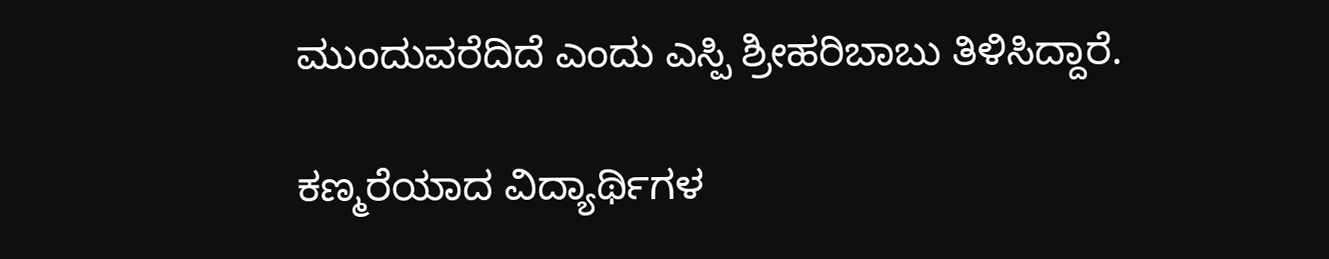ಮುಂದುವರೆದಿದೆ ಎಂದು ಎಸ್ಪಿ ಶ್ರೀಹರಿಬಾಬು ತಿಳಿಸಿದ್ದಾರೆ.

ಕಣ್ಮರೆಯಾದ ವಿದ್ಯಾರ್ಥಿಗಳ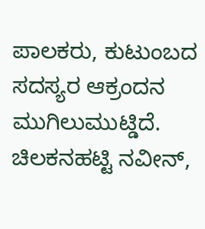ಪಾಲಕರು, ಕುಟುಂಬದ ಸದಸ್ಯರ ಆಕ್ರಂದನ ಮುಗಿಲುಮುಟ್ಡಿದೆ. ಚಿಲಕನಹಟ್ಟಿ ನವೀನ್,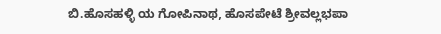ಬಿ.ಹೊಸಹಳ್ಳಿ ಯ ಗೋಪಿನಾಥ, ಹೊಸಪೇಟೆ ಶ್ರೀವಲ್ಲಭಪಾ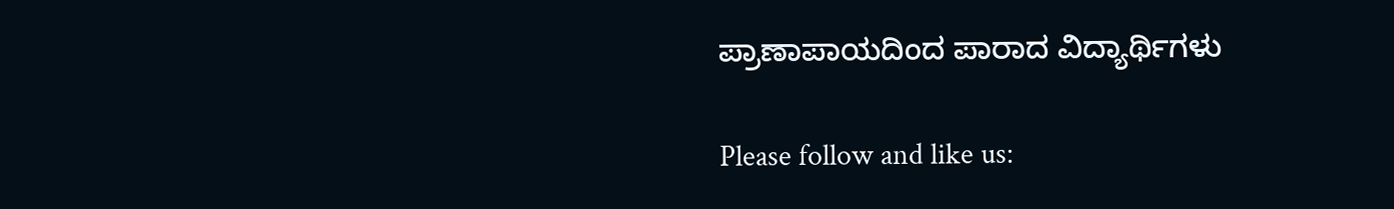ಪ್ರಾಣಾಪಾಯದಿಂದ ಪಾರಾದ ವಿದ್ಯಾರ್ಥಿಗಳು

Please follow and like us: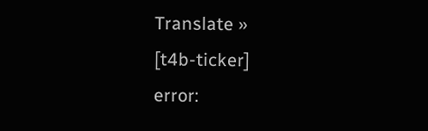Translate »
[t4b-ticker]
error: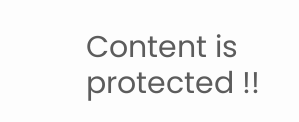Content is protected !!